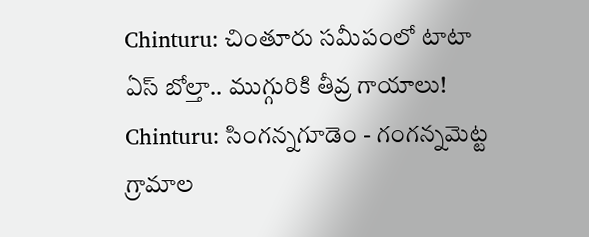Chinturu: చింతూరు సమీపంలో టాటా ఏస్ బోల్తా.. ముగ్గురికి తీవ్ర గాయాలు!
Chinturu: సింగన్నగూడెం - గంగన్నమెట్ట గ్రామాల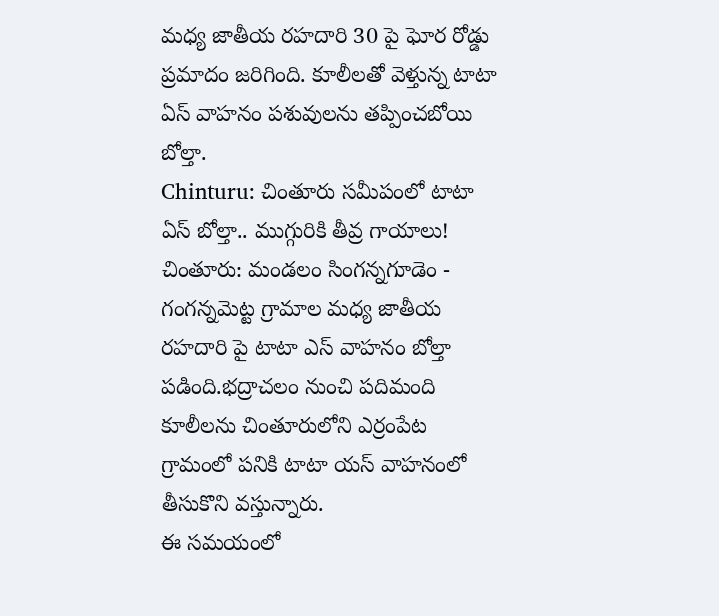మధ్య జాతీయ రహదారి 30 పై ఘోర రోడ్డు ప్రమాదం జరిగింది. కూలీలతో వెళ్తున్న టాటా ఏస్ వాహనం పశువులను తప్పించబోయి బోల్తా.
Chinturu: చింతూరు సమీపంలో టాటా ఏస్ బోల్తా.. ముగ్గురికి తీవ్ర గాయాలు!
చింతూరు: మండలం సింగన్నగూడెం - గంగన్నమెట్ట గ్రామాల మధ్య జాతీయ రహదారి పై టాటా ఎస్ వాహనం బోల్తా పడింది.భద్రాచలం నుంచి పదిమంది కూలీలను చింతూరులోని ఎర్రంపేట గ్రామంలో పనికి టాటా యస్ వాహనంలో తీసుకొని వస్తున్నారు.
ఈ సమయంలో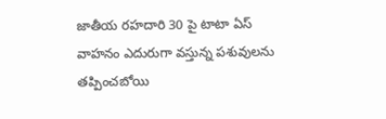జాతీయ రహదారి 30 పై టాటా ఏస్ వాహనం ఎదురుగా వస్తున్న పశువులను తప్పించబోయి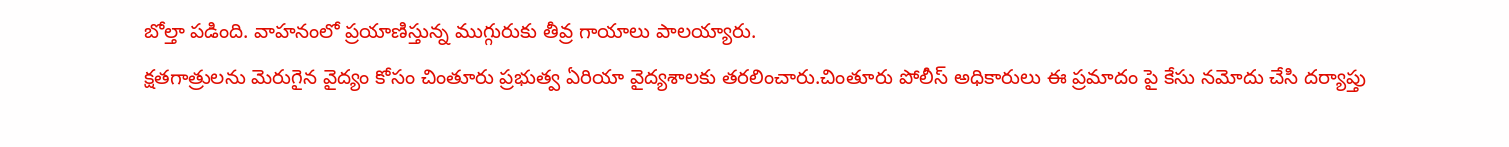బోల్తా పడింది. వాహనంలో ప్రయాణిస్తున్న ముగ్గురుకు తీవ్ర గాయాలు పాలయ్యారు.
క్షతగాత్రులను మెరుగైన వైద్యం కోసం చింతూరు ప్రభుత్వ ఏరియా వైద్యశాలకు తరలించారు.చింతూరు పోలీస్ అధికారులు ఈ ప్రమాదం పై కేసు నమోదు చేసి దర్యాప్తు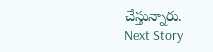చేస్తున్నారు.
Next Story